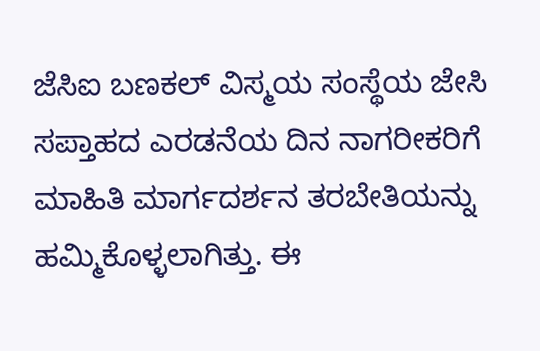ಜೆಸಿಐ ಬಣಕಲ್ ವಿಸ್ಮಯ ಸಂಸ್ಥೆಯ ಜೇಸಿ ಸಪ್ತಾಹದ ಎರಡನೆಯ ದಿನ ನಾಗರೀಕರಿಗೆ ಮಾಹಿತಿ ಮಾರ್ಗದರ್ಶನ ತರಬೇತಿಯನ್ನು ಹಮ್ಮಿಕೊಳ್ಳಲಾಗಿತ್ತು. ಈ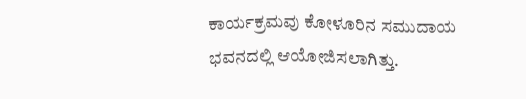ಕಾರ್ಯಕ್ರಮವು ಕೋಳೂರಿನ ಸಮುದಾಯ ಭವನದಲ್ಲಿ ಆಯೋಜಿಸಲಾಗಿತ್ತು.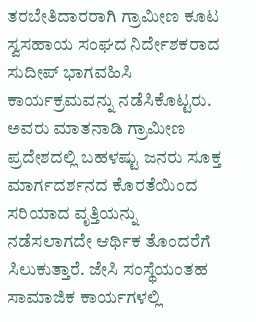ತರಬೇತಿದಾರರಾಗಿ ಗ್ರಾಮೀಣ ಕೂಟ ಸ್ವಸಹಾಯ ಸಂಘದ ನಿರ್ದೇಶಕರಾದ ಸುದೀಪ್ ಭಾಗವಹಿಸಿ ಕಾರ್ಯಕ್ರಮವನ್ನು ನಡೆಸಿಕೊಟ್ಟರು. ಅವರು ಮಾತನಾಡಿ ಗ್ರಾಮೀಣ ಪ್ರದೇಶದಲ್ಲಿ ಬಹಳಷ್ಟು ಜನರು ಸೂಕ್ತ ಮಾರ್ಗದರ್ಶನದ ಕೊರತೆಯಿಂದ ಸರಿಯಾದ ವೃತ್ತಿಯನ್ನು ನಡೆಸಲಾಗದೇ ಆರ್ಥಿಕ ತೊಂದರೆಗೆ ಸಿಲುಕುತ್ತಾರೆ. ಜೇಸಿ ಸಂಸ್ಥೆಯಂತಹ ಸಾಮಾಜಿಕ ಕಾರ್ಯಗಳಲ್ಲಿ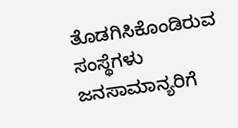ತೊಡಗಿಸಿಕೊಂಡಿರುವ ಸಂಸ್ಥೆಗಳು ಜನಸಾಮಾನ್ಯರಿಗೆ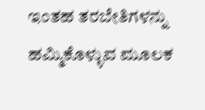ಇಂತಹ ತರಬೇತಿಗಳನ್ನು ಹಮ್ಮಿಕೊಳ್ಳುವ ಮೂಲಕ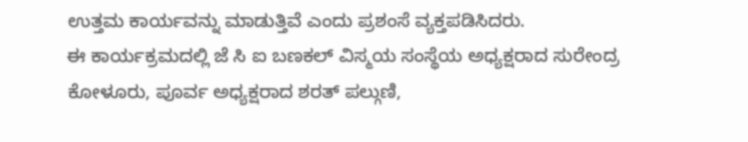ಉತ್ತಮ ಕಾರ್ಯವನ್ನು ಮಾಡುತ್ತಿವೆ ಎಂದು ಪ್ರಶಂಸೆ ವ್ಯಕ್ತಪಡಿಸಿದರು.
ಈ ಕಾರ್ಯಕ್ರಮದಲ್ಲಿ ಜೆ ಸಿ ಐ ಬಣಕಲ್ ವಿಸ್ಮಯ ಸಂಸ್ಥೆಯ ಅಧ್ಯಕ್ಷರಾದ ಸುರೇಂದ್ರ ಕೋಳೂರು, ಪೂರ್ವ ಅಧ್ಯಕ್ಷರಾದ ಶರತ್ ಪಲ್ಗುಣಿ,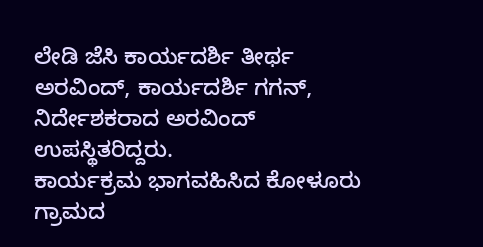ಲೇಡಿ ಜೆಸಿ ಕಾರ್ಯದರ್ಶಿ ತೀರ್ಥ ಅರವಿಂದ್, ಕಾರ್ಯದರ್ಶಿ ಗಗನ್, ನಿರ್ದೇಶಕರಾದ ಅರವಿಂದ್ ಉಪಸ್ಥಿತರಿದ್ದರು.
ಕಾರ್ಯಕ್ರಮ ಭಾಗವಹಿಸಿದ ಕೋಳೂರು ಗ್ರಾಮದ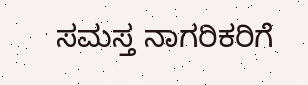ಸಮಸ್ತ ನಾಗರಿಕರಿಗೆ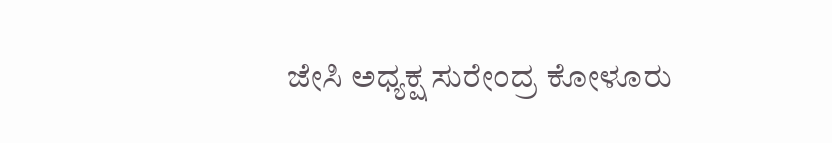ಜೇಸಿ ಅಧ್ಯಕ್ಷ ಸುರೇಂದ್ರ ಕೋಳೂರು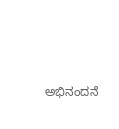ಅಭಿನಂದನೆ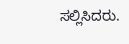ಸಲ್ಲಿಸಿದರು.